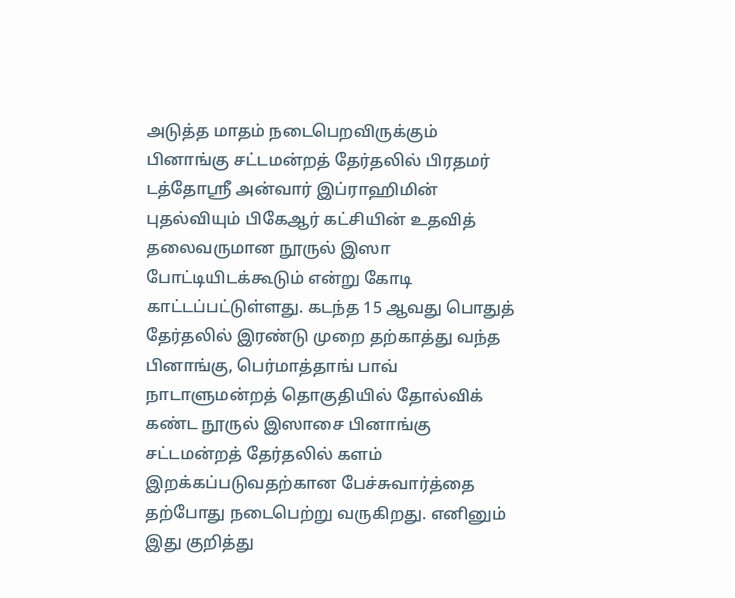அடுத்த மாதம் நடைபெறவிருக்கும் பினாங்கு சட்டமன்றத் தேர்தலில் பிரதமர் டத்தோஸ்ரீ அன்வார் இப்ராஹிமின் புதல்வியும் பிகேஆர் கட்சியின் உதவித் தலைவருமான நூருல் இஸா போட்டியிடக்கூடும் என்று கோடி காட்டப்பட்டுள்ளது. கடந்த 15 ஆவது பொதுத் தேர்தலில் இரண்டு முறை தற்காத்து வந்த பினாங்கு, பெர்மாத்தாங் பாவ் நாடாளுமன்றத் தொகுதியில் தோல்விக் கண்ட நூருல் இஸாசை பினாங்கு சட்டமன்றத் தேர்தலில் களம் இறக்கப்படுவதற்கான பேச்சுவார்த்தை தற்போது நடைபெற்று வருகிறது. எனினும் இது குறித்து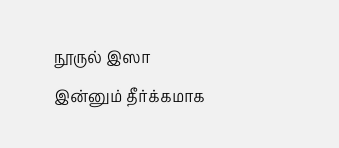நூருல் இஸா இன்னும் தீர்க்கமாக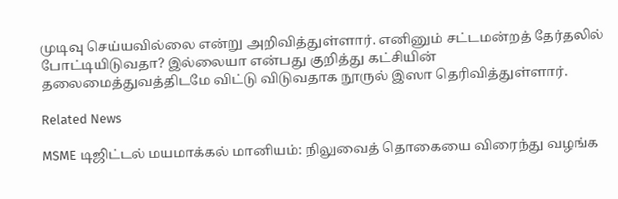முடிவு செய்யவில்லை என்று அறிவித்துள்ளார். எனினும் சட்டமன்றத் தேர்தலில் போட்டியிடுவதா? இல்லையா என்பது குறித்து கட்சியின் தலைமைத்துவத்திடமே விட்டு விடுவதாக நூருல் இஸா தெரிவித்துள்ளார்.

Related News

MSME டிஜிட்டல் மயமாக்கல் மானியம்: நிலுவைத் தொகையை விரைந்து வழங்க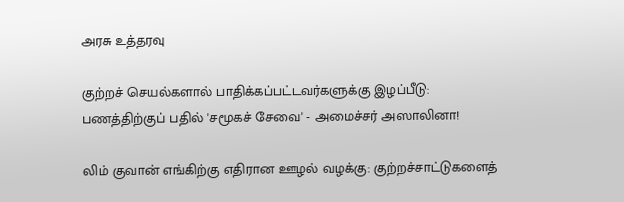அரசு உத்தரவு

குற்றச் செயல்களால் பாதிக்கப்பட்டவர்களுக்கு இழப்பீடு: பணத்திற்குப் பதில் 'சமூகச் சேவை' - அமைச்சர் அஸாலினா!

லிம் குவான் எங்கிற்கு எதிரான ஊழல் வழக்கு: குற்றச்சாட்டுகளைத்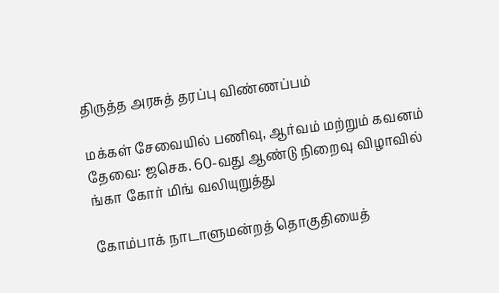திருத்த அரசுத் தரப்பு விண்ணப்பம்

மக்கள் சேவையில் பணிவு, ஆர்வம் மற்றும் கவனம் தேவை: ஜசெக. 60-வது ஆண்டு நிறைவு விழாவில் ங்கா கோர் மிங் வலியுறுத்து

கோம்பாக் நாடாளுமன்றத் தொகுதியைத்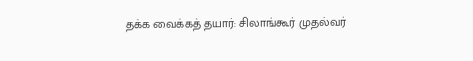தக்க வைக்கத் தயார்: சிலாங்கூர் முதல்வர்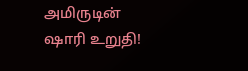அமிருடின் ஷாரி உறுதி!